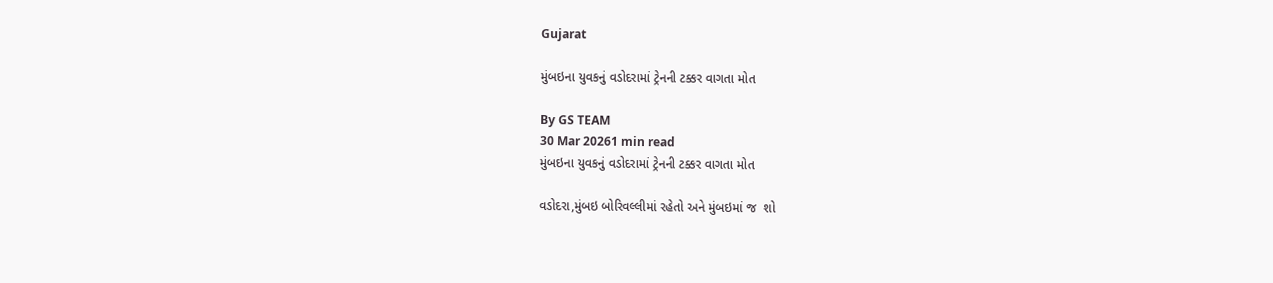Gujarat

મુંબઇના યુવકનું વડોદરામાં ટ્રેનની ટક્કર વાગતા મોત

By GS TEAM
30 Mar 20261 min read
મુંબઇના યુવકનું વડોદરામાં ટ્રેનની ટક્કર વાગતા મોત

વડોદરા,મુંબઇ બોરિવલ્લીમાં રહેતો અને મુંબઇમાં જ  શો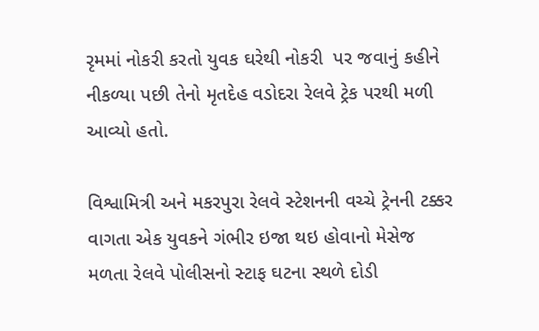રૃમમાં નોકરી કરતો યુવક ઘરેથી નોકરી  પર જવાનું કહીને નીકળ્યા પછી તેનો મૃતદેહ વડોદરા રેલવે ટ્રેક પરથી મળી આવ્યો હતો.

વિશ્વામિત્રી અને મકરપુરા રેલવે સ્ટેશનની વચ્ચે ટ્રેનની ટક્કર વાગતા એક યુવકને ગંભીર ઇજા થઇ હોવાનો મેસેજ મળતા રેલવે પોલીસનો સ્ટાફ ઘટના સ્થળે દોડી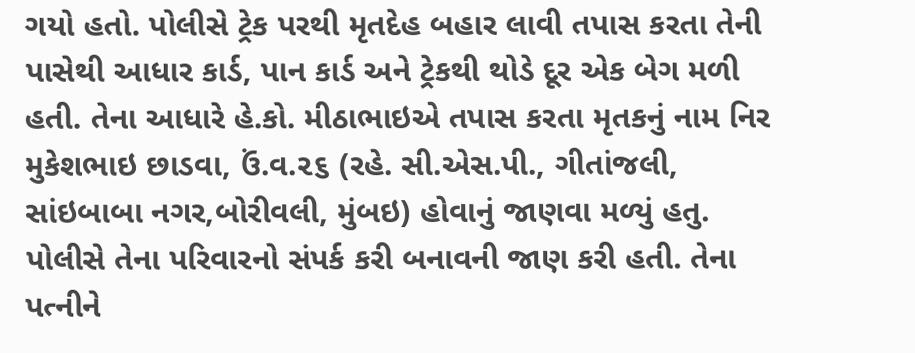ગયો હતો. પોલીસે ટ્રેક પરથી મૃતદેહ બહાર લાવી તપાસ કરતા તેની પાસેથી આધાર કાર્ડ, પાન કાર્ડ અને ટ્રેકથી થોડે દૂર એક બેગ મળી હતી. તેના આધારે હે.કો. મીઠાભાઇએ તપાસ કરતા મૃતકનું નામ નિર મુકેશભાઇ છાડવા, ઉં.વ.૨૬ (રહે. સી.એસ.પી., ગીતાંજલી, સાંઇબાબા નગર,બોરીવલી, મુંબઇ) હોવાનું જાણવા મળ્યું હતુ. પોલીસે તેના પરિવારનો સંપર્ક કરી બનાવની જાણ કરી હતી. તેના પત્નીને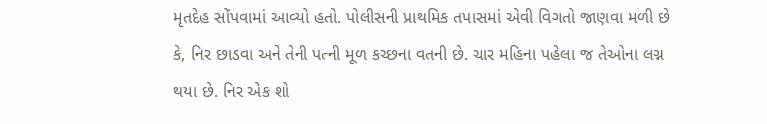મૃતદેહ સોંપવામાં આવ્યો હતો. પોલીસની પ્રાથમિક તપાસમાં એવી વિગતો જાણવા મળી છે કે, નિર છાડવા અને તેની પત્ની મૂળ કચ્છના વતની છે. ચાર મહિના પહેલા જ તેઓના લગ્ન થયા છે. નિર એક શો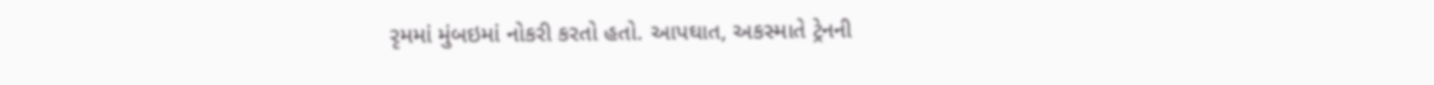રૃમમાં મુંબઇમાં નોકરી કરતો હતો. આપઘાત, અકસ્માતે ટ્રેનની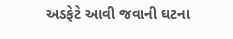અડફેટે આવી જવાની ઘટના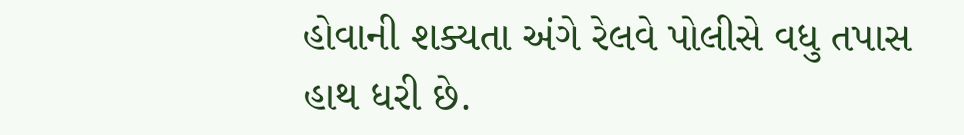હોવાની શક્યતા અંગે રેલવે પોલીસે વધુ તપાસ હાથ ધરી છે.